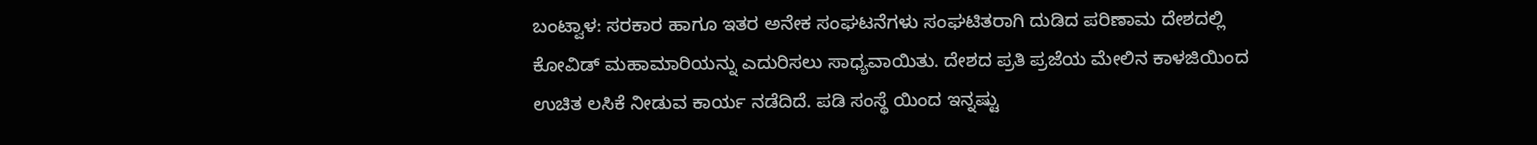ಬಂಟ್ವಾಳ: ಸರಕಾರ ಹಾಗೂ ಇತರ ಅನೇಕ ಸಂಘಟನೆಗಳು ಸಂಘಟಿತರಾಗಿ ದುಡಿದ ಪರಿಣಾಮ ದೇಶದಲ್ಲಿ ಕೋವಿಡ್ ಮಹಾಮಾರಿಯನ್ನು ಎದುರಿಸಲು ಸಾಧ್ಯವಾಯಿತು. ದೇಶದ ಪ್ರತಿ ಪ್ರಜೆಯ ಮೇಲಿನ ಕಾಳಜಿಯಿಂದ ಉಚಿತ ಲಸಿಕೆ ನೀಡುವ ಕಾರ್ಯ ನಡೆದಿದೆ. ಪಡಿ ಸಂಸ್ಥೆ ಯಿಂದ ಇನ್ನಷ್ಟು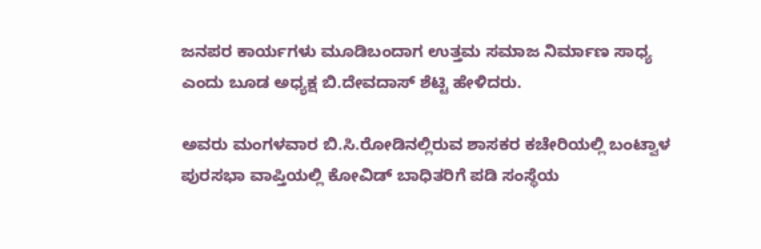ಜನಪರ ಕಾರ್ಯಗಳು ಮೂಡಿಬಂದಾಗ ಉತ್ತಮ ಸಮಾಜ ನಿರ್ಮಾಣ ಸಾಧ್ಯ ಎಂದು ಬೂಡ ಅಧ್ಯಕ್ಷ ಬಿ.ದೇವದಾಸ್ ಶೆಟ್ಟಿ ಹೇಳಿದರು.

ಅವರು ಮಂಗಳವಾರ ಬಿ.ಸಿ.ರೋಡಿನಲ್ಲಿರುವ ಶಾಸಕರ ಕಚೇರಿಯಲ್ಲಿ ಬಂಟ್ವಾಳ ಪುರಸಭಾ ವಾಪ್ತಿಯಲ್ಲಿ ಕೋವಿಡ್ ಬಾಧಿತರಿಗೆ ಪಡಿ ಸಂಸ್ಥೆಯ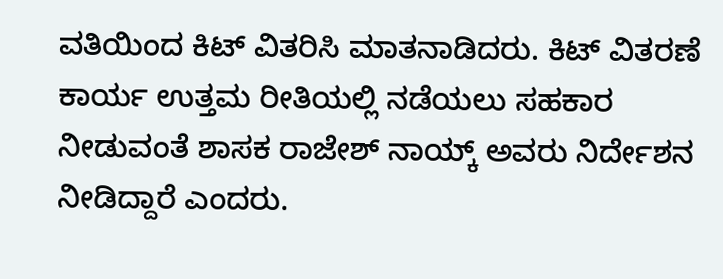ವತಿಯಿಂದ ಕಿಟ್ ವಿತರಿಸಿ ಮಾತನಾಡಿದರು. ಕಿಟ್ ವಿತರಣೆ ಕಾರ್ಯ ಉತ್ತಮ ರೀತಿಯಲ್ಲಿ ನಡೆಯಲು ಸಹಕಾರ ನೀಡುವಂತೆ ಶಾಸಕ ರಾಜೇಶ್ ನಾಯ್ಕ್ ಅವರು ನಿರ್ದೇಶನ ನೀಡಿದ್ದಾರೆ ಎಂದರು.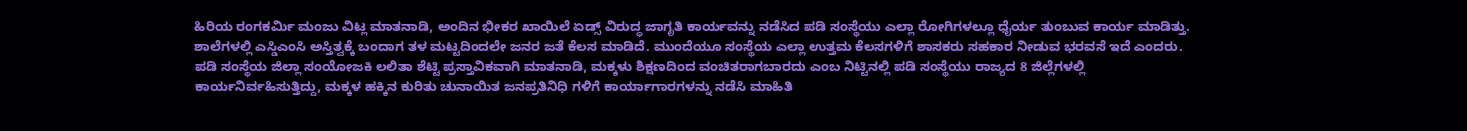ಹಿರಿಯ ರಂಗಕರ್ಮಿ ಮಂಜು ವಿಟ್ಲ ಮಾತನಾಡಿ, ಅಂದಿನ ಭೀಕರ ಖಾಯಿಲೆ ಏಡ್ಸ್ ವಿರುದ್ಧ ಜಾಗೃತಿ ಕಾರ್ಯವನ್ನು ನಡೆಸಿದ ಪಡಿ ಸಂಸ್ಥೆಯು ಎಲ್ಲಾ ರೋಗಿಗಳಲ್ಲೂ ಧೈರ್ಯ ತುಂಬುವ ಕಾರ್ಯ ಮಾಡಿತ್ತು. ಶಾಲೆಗಳಲ್ಲಿ ಎಸ್ಡಿಎಂಸಿ ಅಸ್ತಿತ್ವಕ್ಕೆ ಬಂದಾಗ ತಳ ಮಟ್ಟದಿಂದಲೇ ಜನರ ಜತೆ ಕೆಲಸ ಮಾಡಿದೆ. ಮುಂದೆಯೂ ಸಂಸ್ಥೆಯ ಎಲ್ಲಾ ಉತ್ತಮ ಕೆಲಸಗಳಿಗೆ ಶಾಸಕರು ಸಹಕಾರ ನೀಡುವ ಭರವಸೆ ಇದೆ ಎಂದರು.
ಪಡಿ ಸಂಸ್ಥೆಯ ಜಿಲ್ಲಾ ಸಂಯೋಜಕಿ ಲಲಿತಾ ಶೆಟ್ಟಿ ಪ್ರಸ್ತಾವಿಕವಾಗಿ ಮಾತನಾಡಿ, ಮಕ್ಕಳು ಶಿಕ್ಷಣದಿಂದ ವಂಚಿತರಾಗಬಾರದು ಎಂಬ ನಿಟ್ಟಿನಲ್ಲಿ ಪಡಿ ಸಂಸ್ಥೆಯು ರಾಜ್ಯದ 8 ಜಿಲ್ಲೆಗಳಲ್ಲಿ ಕಾರ್ಯನಿರ್ವಹಿಸುತ್ತಿದ್ದು, ಮಕ್ಕಳ ಹಕ್ಕಿನ ಕುರಿತು ಚುನಾಯಿತ ಜನಪ್ರತಿನಿಧಿ ಗಳಿಗೆ ಕಾರ್ಯಾಗಾರಗಳನ್ನು ನಡೆಸಿ ಮಾಹಿತಿ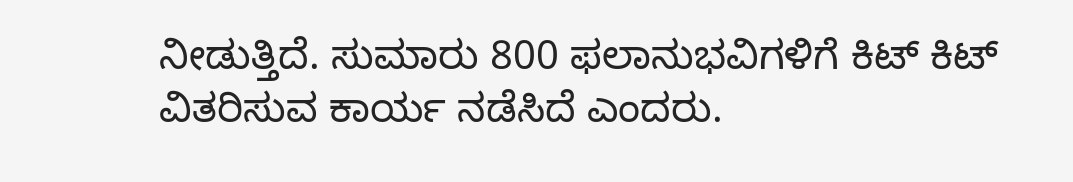ನೀಡುತ್ತಿದೆ. ಸುಮಾರು 800 ಫಲಾನುಭವಿಗಳಿಗೆ ಕಿಟ್ ಕಿಟ್ ವಿತರಿಸುವ ಕಾರ್ಯ ನಡೆಸಿದೆ ಎಂದರು.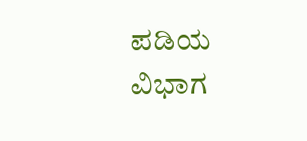ಪಡಿಯ ವಿಭಾಗ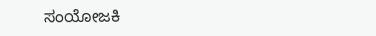ಸಂಯೋಜಕಿ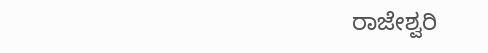ರಾಜೇಶ್ವರಿ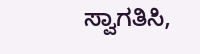ಸ್ವಾಗತಿಸಿ,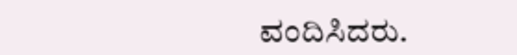ವಂದಿಸಿದರು.